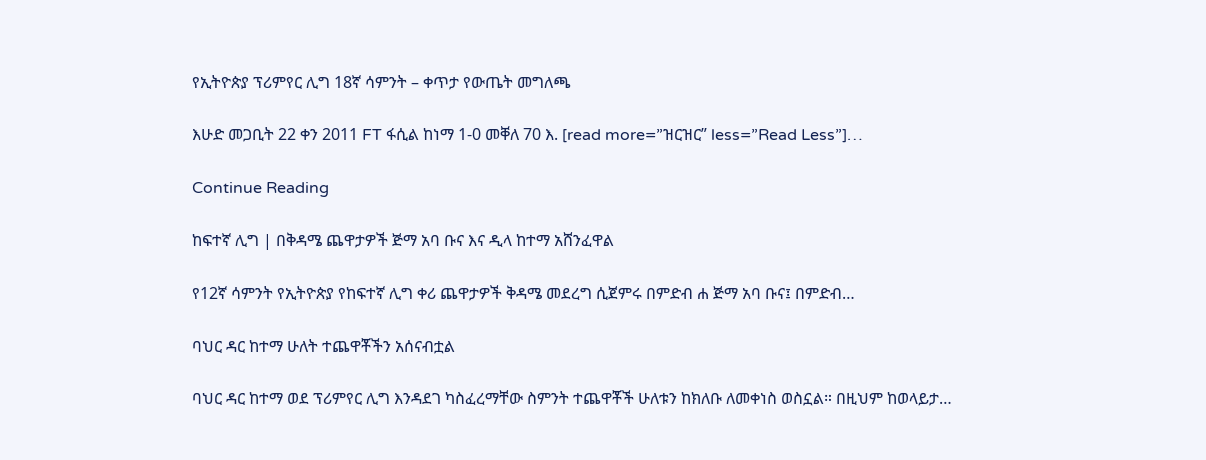የኢትዮጵያ ፕሪምየር ሊግ 18ኛ ሳምንት – ቀጥታ የውጤት መግለጫ

እሁድ መጋቢት 22 ቀን 2011 FT ፋሲል ከነማ 1-0 መቐለ 70 እ. [read more=”ዝርዝር” less=”Read Less”]…

Continue Reading

ከፍተኛ ሊግ | በቅዳሜ ጨዋታዎች ጅማ አባ ቡና እና ዲላ ከተማ አሸንፈዋል

የ12ኛ ሳምንት የኢትዮጵያ የከፍተኛ ሊግ ቀሪ ጨዋታዎች ቅዳሜ መደረግ ሲጀምሩ በምድብ ሐ ጅማ አባ ቡና፤ በምድብ…

ባህር ዳር ከተማ ሁለት ተጨዋቾችን አሰናብቷል

ባህር ዳር ከተማ ወደ ፕሪምየር ሊግ እንዳደገ ካስፈረማቸው ስምንት ተጨዋቾች ሁለቱን ከክለቡ ለመቀነስ ወስኗል። በዚህም ከወላይታ…